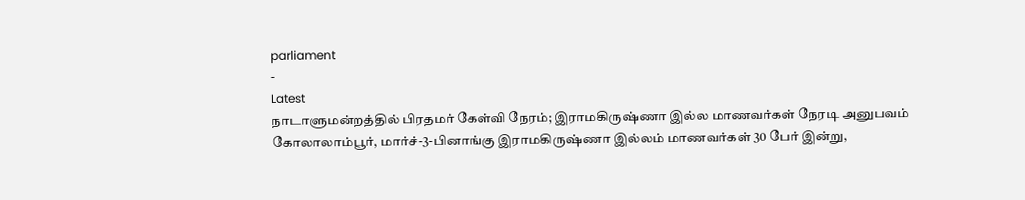parliament
-
Latest
நாடாளுமன்றத்தில் பிரதமர் கேள்வி நேரம்; இராமகிருஷ்ணா இல்ல மாணவர்கள் நேரடி அனுபவம்
கோலாலாம்பூர், மார்ச்-3-பினாங்கு இராமகிருஷ்ணா இல்லம் மாணவர்கள் 30 பேர் இன்று,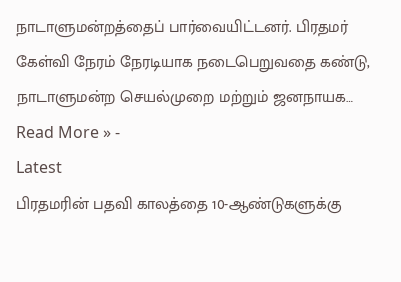நாடாளுமன்றத்தைப் பார்வையிட்டனர். பிரதமர் கேள்வி நேரம் நேரடியாக நடைபெறுவதை கண்டு, நாடாளுமன்ற செயல்முறை மற்றும் ஜனநாயக…
Read More » -
Latest
பிரதமரின் பதவி காலத்தை 10-ஆண்டுகளுக்கு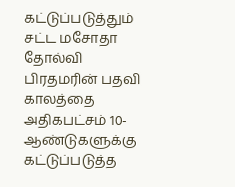கட்டுப்படுத்தும் சட்ட மசோதா தோல்வி
பிரதமரின் பதவி காலத்தை அதிகபட்சம் 10-ஆண்டுகளுக்கு கட்டுப்படுத்த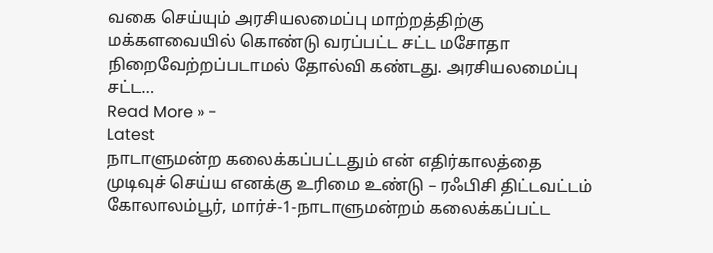வகை செய்யும் அரசியலமைப்பு மாற்றத்திற்கு மக்களவையில் கொண்டு வரப்பட்ட சட்ட மசோதா நிறைவேற்றப்படாமல் தோல்வி கண்டது. அரசியலமைப்பு சட்ட…
Read More » -
Latest
நாடாளுமன்ற கலைக்கப்பட்டதும் என் எதிர்காலத்தை முடிவுச் செய்ய எனக்கு உரிமை உண்டு – ரஃபிசி திட்டவட்டம்
கோலாலம்பூர், மார்ச்-1-நாடாளுமன்றம் கலைக்கப்பட்ட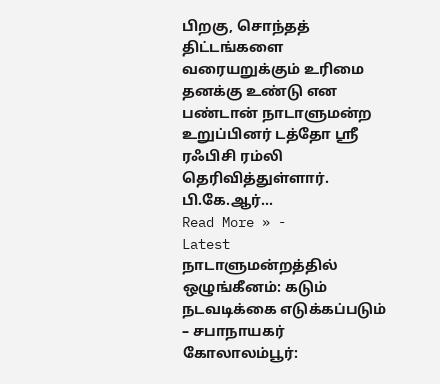பிறகு, சொந்தத் திட்டங்களை வரையறுக்கும் உரிமை தனக்கு உண்டு என பண்டான் நாடாளுமன்ற உறுப்பினர் டத்தோ ஸ்ரீ ரஃபிசி ரம்லி தெரிவித்துள்ளார். பி.கே.ஆர்…
Read More » -
Latest
நாடாளுமன்றத்தில் ஒழுங்கீனம்: கடும் நடவடிக்கை எடுக்கப்படும் – சபாநாயகர்
கோலாலம்பூர்: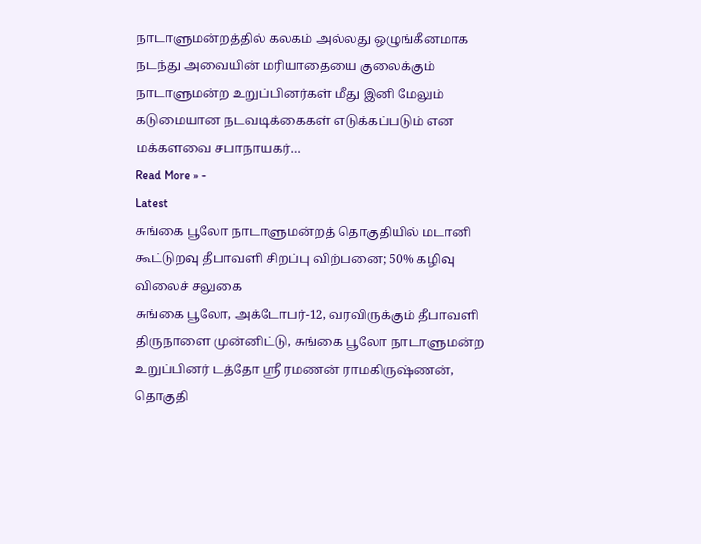நாடாளுமன்றத்தில் கலகம் அல்லது ஒழுங்கீனமாக நடந்து அவையின் மரியாதையை குலைக்கும் நாடாளுமன்ற உறுப்பினர்கள் மீது இனி மேலும் கடுமையான நடவடிக்கைகள் எடுக்கப்படும் என மக்களவை சபாநாயகர்…
Read More » -
Latest
சுங்கை பூலோ நாடாளுமன்றத் தொகுதியில் மடானி கூட்டுறவு தீபாவளி சிறப்பு விற்பனை; 50% கழிவு விலைச் சலுகை
சுங்கை பூலோ, அக்டோபர்-12, வரவிருக்கும் தீபாவளி திருநாளை முன்னிட்டு, சுங்கை பூலோ நாடாளுமன்ற உறுப்பினர் டத்தோ ஸ்ரீ ரமணன் ராமகிருஷ்ணன், தொகுதி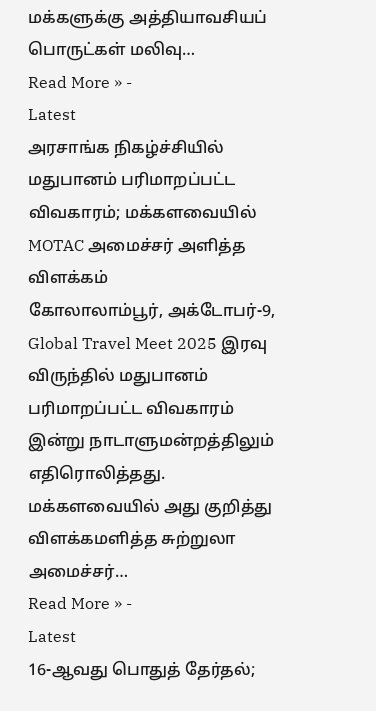மக்களுக்கு அத்தியாவசியப் பொருட்கள் மலிவு…
Read More » -
Latest
அரசாங்க நிகழ்ச்சியில் மதுபானம் பரிமாறப்பட்ட விவகாரம்; மக்களவையில் MOTAC அமைச்சர் அளித்த விளக்கம்
கோலாலாம்பூர், அக்டோபர்-9, Global Travel Meet 2025 இரவு விருந்தில் மதுபானம் பரிமாறப்பட்ட விவகாரம் இன்று நாடாளுமன்றத்திலும் எதிரொலித்தது. மக்களவையில் அது குறித்து விளக்கமளித்த சுற்றுலா அமைச்சர்…
Read More » -
Latest
16-ஆவது பொதுத் தேர்தல்;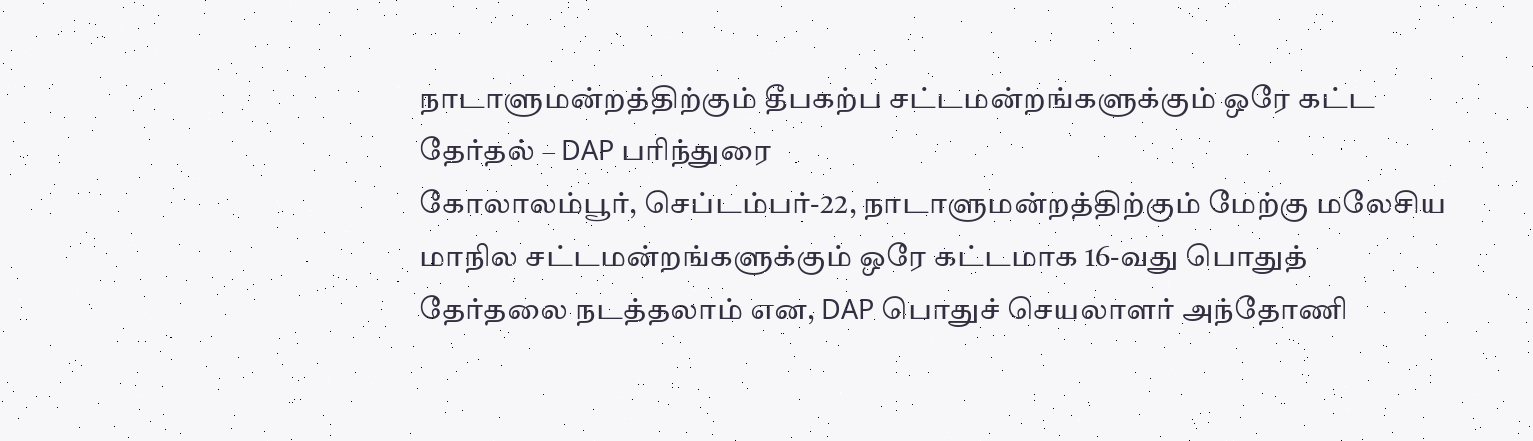நாடாளுமன்றத்திற்கும் தீபகற்ப சட்டமன்றங்களுக்கும் ஒரே கட்ட தேர்தல் – DAP பரிந்துரை
கோலாலம்பூர், செப்டம்பர்-22, நாடாளுமன்றத்திற்கும் மேற்கு மலேசிய மாநில சட்டமன்றங்களுக்கும் ஒரே கட்டமாக 16-வது பொதுத் தேர்தலை நடத்தலாம் என, DAP பொதுச் செயலாளர் அந்தோணி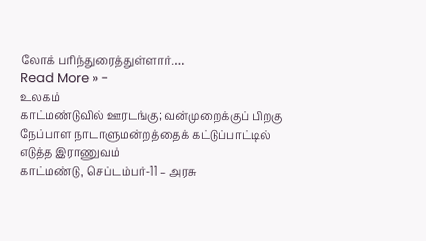லோக் பரிந்துரைத்துள்ளார்.…
Read More » -
உலகம்
காட்மண்டுவில் ஊரடங்கு; வன்முறைக்குப் பிறகு நேப்பாள நாடாளுமன்றத்தைக் கட்டுப்பாட்டில் எடுத்த இராணுவம்
காட்மண்டு, செப்டம்பர்-11 – அரசு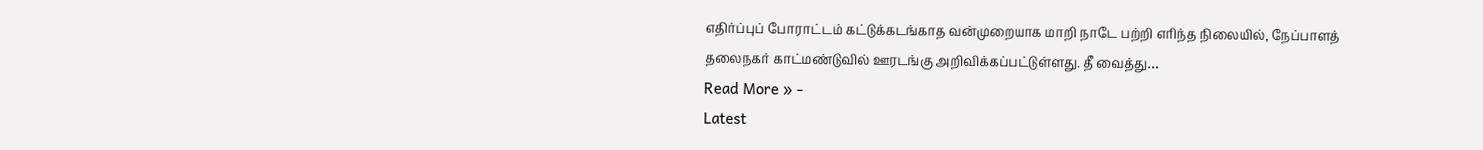எதிர்ப்புப் போராட்டம் கட்டுக்கடங்காத வன்முறையாக மாறி நாடே பற்றி எரிந்த நிலையில், நேப்பாளத் தலைநகர் காட்மண்டுவில் ஊரடங்கு அறிவிக்கப்பட்டுள்ளது. தீ வைத்து…
Read More » -
Latest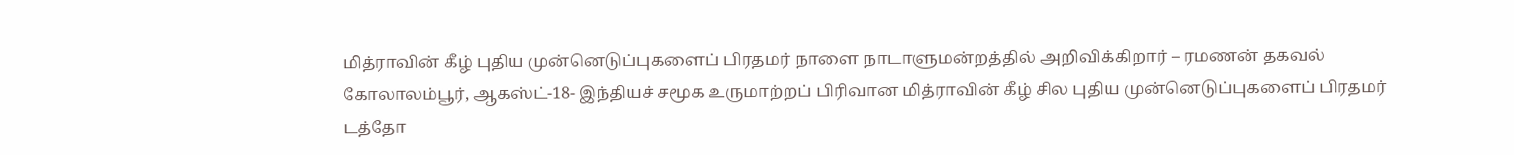மித்ராவின் கீழ் புதிய முன்னெடுப்புகளைப் பிரதமர் நாளை நாடாளுமன்றத்தில் அறிவிக்கிறார் – ரமணன் தகவல்
கோலாலம்பூர், ஆகஸ்ட்-18- இந்தியச் சமூக உருமாற்றப் பிரிவான மித்ராவின் கீழ் சில புதிய முன்னெடுப்புகளைப் பிரதமர் டத்தோ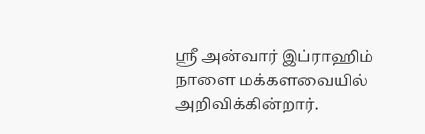ஸ்ரீ அன்வார் இப்ராஹிம் நாளை மக்களவையில் அறிவிக்கின்றார்.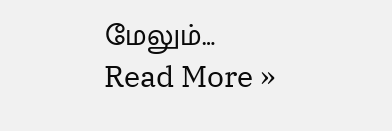மேலும்…
Read More »